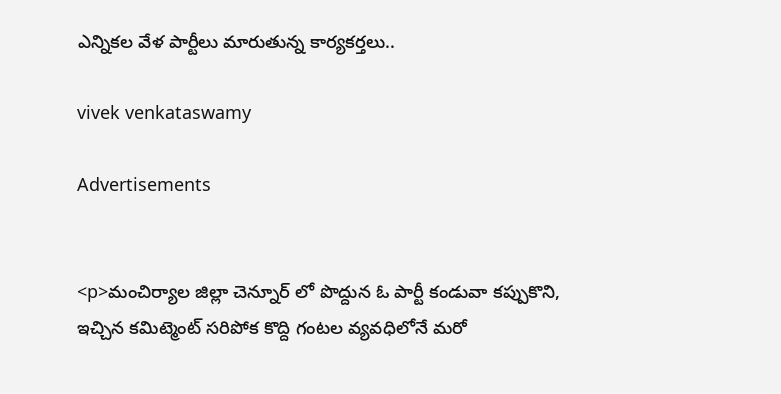ఎన్నికల వేళ పార్టీలు మారుతున్న కార్యకర్తలు..

vivek venkataswamy

Advertisements


<p>మంచిర్యాల జిల్లా చెన్నూర్ లో పొద్దున ఓ పార్టీ కండువా కప్పుకొని, ఇచ్చిన కమిట్మెంట్ సరిపోక కొద్ది గంటల వ్యవధిలోనే మరో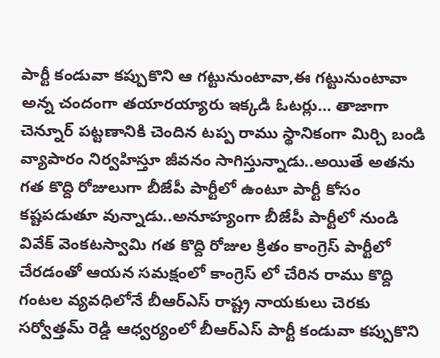పార్టీ కండువా కప్పుకొని ఆ గట్టునుంటావా,ఈ గట్టునుంటావా అన్న చందంగా తయారయ్యారు ఇక్కడి ఓటర్లు… తాజాగా చెన్నూర్ పట్టణానికి చెందిన టప్ప రాము స్థానికంగా మిర్చి బండి వ్యాపారం నిర్వహిస్తూ జీవనం సాగిస్తున్నాడు..అయితే అతను గత కొద్ది రోజులుగా బీజేపీ పార్టీలో ఉంటూ పార్టీ కోసం కష్టపడుతూ వున్నాడు..అనూహ్యంగా బీజేపీ పార్టీలో నుండి వివేక్ వెంకటస్వామి గత కొద్ది రోజుల క్రితం కాంగ్రెస్ పార్టీలో చేరడంతో ఆయన సమక్షంలో కాంగ్రెస్ లో చేరిన రాము కొద్ది గంటల వ్యవధిలోనే బీఆర్ఎస్ రాష్ట్ర నాయకులు చెరకు సర్వోత్తమ్ రెడ్డి ఆధ్వర్యంలో బీఆర్ఎస్ పార్టీ కండువా కప్పుకొని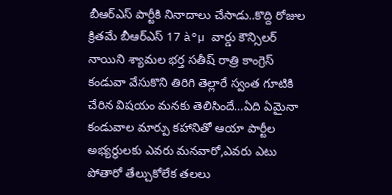బీఆర్ఎస్ పార్టీకి నినాదాలు చేసాడు..కొద్ది రోజుల క్రితమే బీఆర్ఎస్ 17 à°µ వార్డు కౌన్సిలర్ నాయిని శ్యామల భర్త సతీష్ రాత్రి కాంగ్రెస్ కండువా వేసుకొని తిరిగి తెల్లారే స్వంత గూటికి చేరిన విషయం మనకు తెలిసిందే…ఏది ఏమైనా కండువాల మార్పు కహానితో ఆయా పార్టీల అభ్యర్థులకు ఎవరు మనవారో,ఎవరు ఎటు పోతారో తేల్చుకోలేక తలలు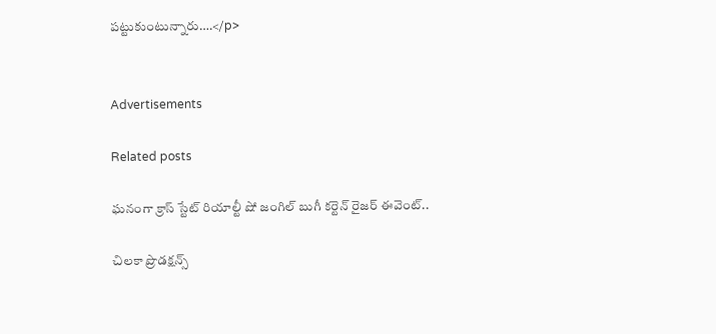పట్టుకుంటున్నారు….</p>


Advertisements

Related posts

ఘనంగా క్రాస్ స్టేట్ రియాల్టీ షో జంగిల్ బుగీ కర్టెన్ రైజర్ ఈవెంట్..

చిలకా ప్రొడక్ష‌న్స్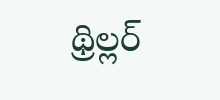థ్రిల్ల‌ర్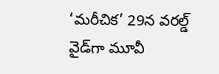‘మరీచిక’ 29న వరల్డ్ వైడ్‌గా మూవీ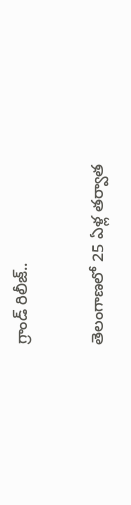గ్రాండ్ రిలీజ్‌..

తెలంగాణలో 25 ఏళ్ల తర్వాత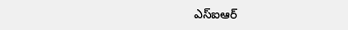ఎస్ఐఆర్